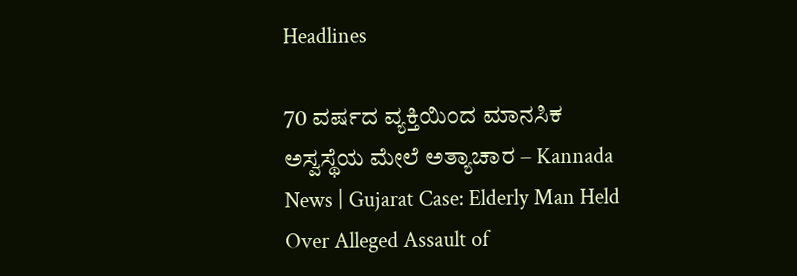Headlines

70 ವರ್ಷದ ವ್ಯಕ್ತಿಯಿಂದ ಮಾನಸಿಕ ಅಸ್ವಸ್ಥೆಯ ಮೇಲೆ ಅತ್ಯಾಚಾರ – Kannada News | Gujarat Case: Elderly Man Held Over Alleged Assault of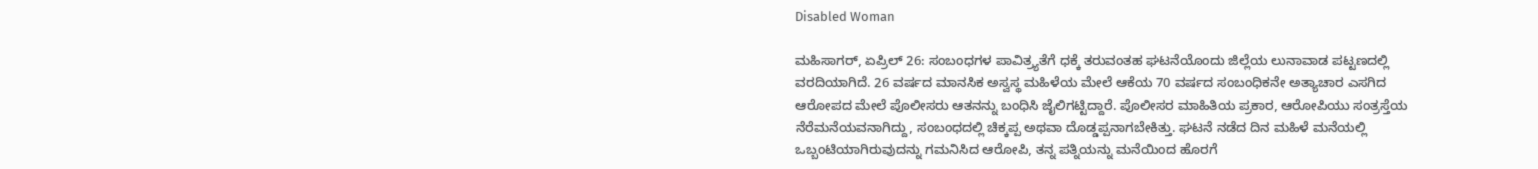Disabled Woman

ಮಹಿಸಾಗರ್, ಏಪ್ರಿಲ್ 26: ಸಂಬಂಧಗಳ ಪಾವಿತ್ರ್ಯತೆಗೆ ಧಕ್ಕೆ ತರುವಂತಹ ಘಟನೆಯೊಂದು ಜಿಲ್ಲೆಯ ಲುನಾವಾಡ ಪಟ್ಟಣದಲ್ಲಿ ವರದಿಯಾಗಿದೆ. 26 ವರ್ಷದ ಮಾನಸಿಕ ಅಸ್ವಸ್ಥ ಮಹಿಳೆಯ ಮೇಲೆ ಆಕೆಯ 70 ವರ್ಷದ ಸಂಬಂಧಿಕನೇ ಅತ್ಯಾಚಾರ ಎಸಗಿದ ಆರೋಪದ ಮೇಲೆ ಪೊಲೀಸರು ಆತನನ್ನು ಬಂಧಿಸಿ ಜೈಲಿಗಟ್ಟಿದ್ದಾರೆ. ಪೊಲೀಸರ ಮಾಹಿತಿಯ ಪ್ರಕಾರ, ಆರೋಪಿಯು ಸಂತ್ರಸ್ತೆಯ ನೆರೆಮನೆಯವನಾಗಿದ್ದು, ಸಂಬಂಧದಲ್ಲಿ ಚಿಕ್ಕಪ್ಪ ಅಥವಾ ದೊಡ್ಡಪ್ಪನಾಗಬೇಕಿತ್ತು. ಘಟನೆ ನಡೆದ ದಿನ ಮಹಿಳೆ ಮನೆಯಲ್ಲಿ ಒಬ್ಬಂಟಿಯಾಗಿರುವುದನ್ನು ಗಮನಿಸಿದ ಆರೋಪಿ, ತನ್ನ ಪತ್ನಿಯನ್ನು ಮನೆಯಿಂದ ಹೊರಗೆ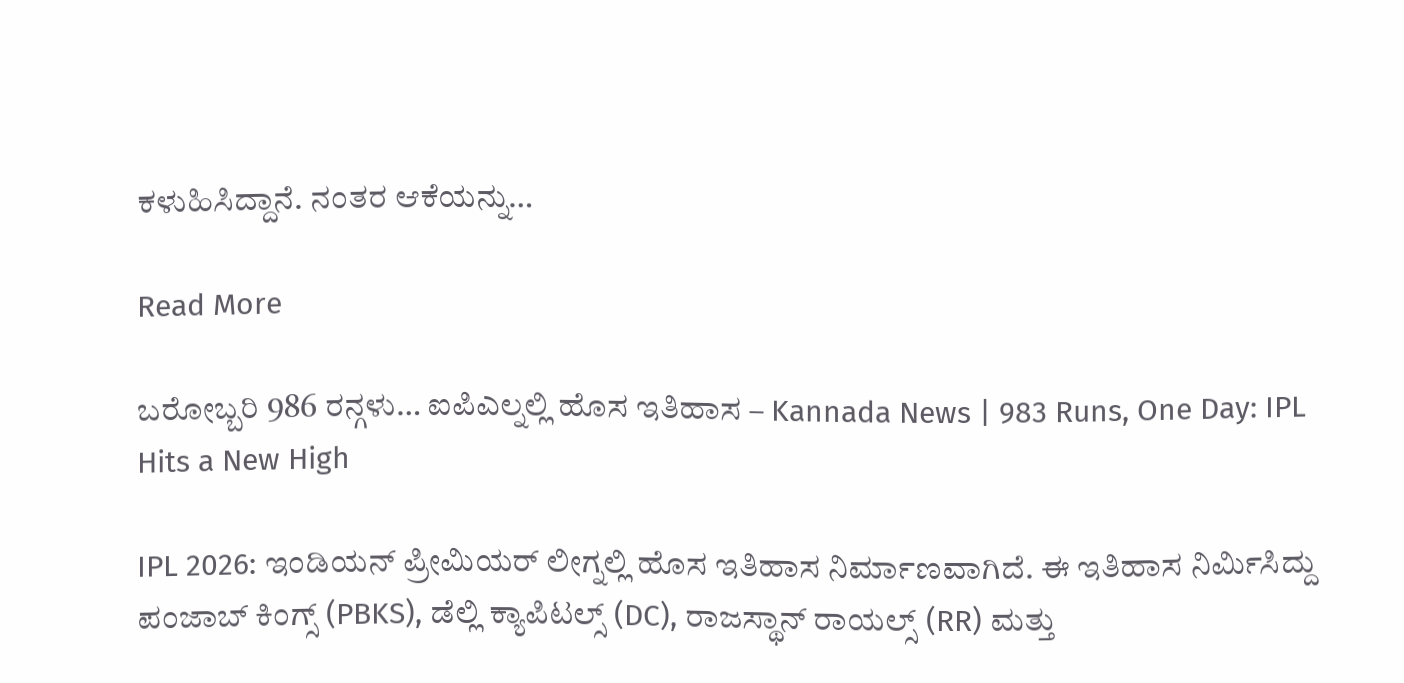ಕಳುಹಿಸಿದ್ದಾನೆ. ನಂತರ ಆಕೆಯನ್ನು…

Read More

ಬರೋಬ್ಬರಿ 986 ರನ್ಗಳು… ಐಪಿಎಲ್ನಲ್ಲಿ ಹೊಸ ಇತಿಹಾಸ – Kannada News | 983 Runs, One Day: IPL Hits a New High

IPL 2026: ಇಂಡಿಯನ್ ಪ್ರೀಮಿಯರ್ ಲೀಗ್ನಲ್ಲಿ ಹೊಸ ಇತಿಹಾಸ ನಿರ್ಮಾಣವಾಗಿದೆ. ಈ ಇತಿಹಾಸ ನಿರ್ಮಿಸಿದ್ದು ಪಂಜಾಬ್ ಕಿಂಗ್ಸ್ (PBKS), ಡೆಲ್ಲಿ ಕ್ಯಾಪಿಟಲ್ಸ್ (DC), ರಾಜಸ್ಥಾನ್ ರಾಯಲ್ಸ್ (RR) ಮತ್ತು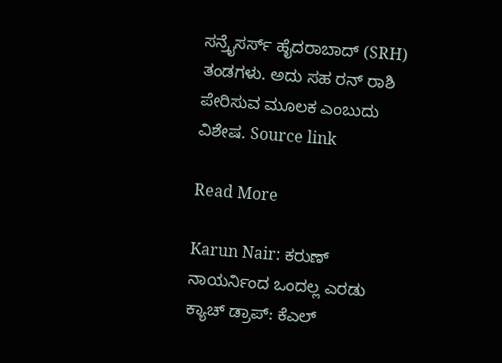ಸನ್ರೈಸರ್ಸ್ ಹೈದರಾಬಾದ್ (SRH) ತಂಡಗಳು. ಅದು ಸಹ ರನ್ ರಾಶಿ ಪೇರಿಸುವ ಮೂಲಕ ಎಂಬುದು ವಿಶೇಷ. Source link

Read More

Karun Nair: ಕರುಣ್ ನಾಯರ್ನಿಂದ ಒಂದಲ್ಲ ಎರಡು ಕ್ಯಾಚ್ ಡ್ರಾಪ್: ಕೆಎಲ್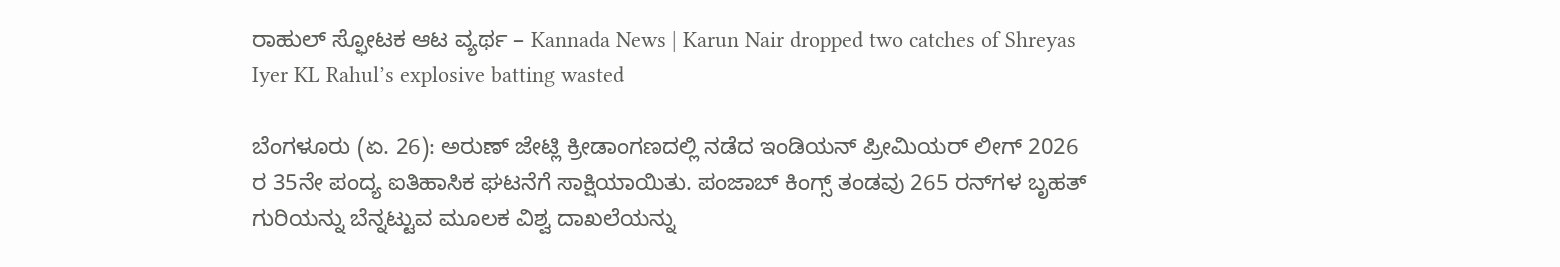ರಾಹುಲ್ ಸ್ಫೋಟಕ ಆಟ ವ್ಯರ್ಥ – Kannada News | Karun Nair dropped two catches of Shreyas Iyer KL Rahul’s explosive batting wasted

ಬೆಂಗಳೂರು (ಏ. 26): ಅರುಣ್ ಜೇಟ್ಲಿ ಕ್ರೀಡಾಂಗಣದಲ್ಲಿ ನಡೆದ ಇಂಡಿಯನ್ ಪ್ರೀಮಿಯರ್ ಲೀಗ್ 2026 ರ 35ನೇ ಪಂದ್ಯ ಐತಿಹಾಸಿಕ ಘಟನೆಗೆ ಸಾಕ್ಷಿಯಾಯಿತು. ಪಂಜಾಬ್ ಕಿಂಗ್ಸ್ ತಂಡವು 265 ರನ್‌ಗಳ ಬೃಹತ್ ಗುರಿಯನ್ನು ಬೆನ್ನಟ್ಟುವ ಮೂಲಕ ವಿಶ್ವ ದಾಖಲೆಯನ್ನು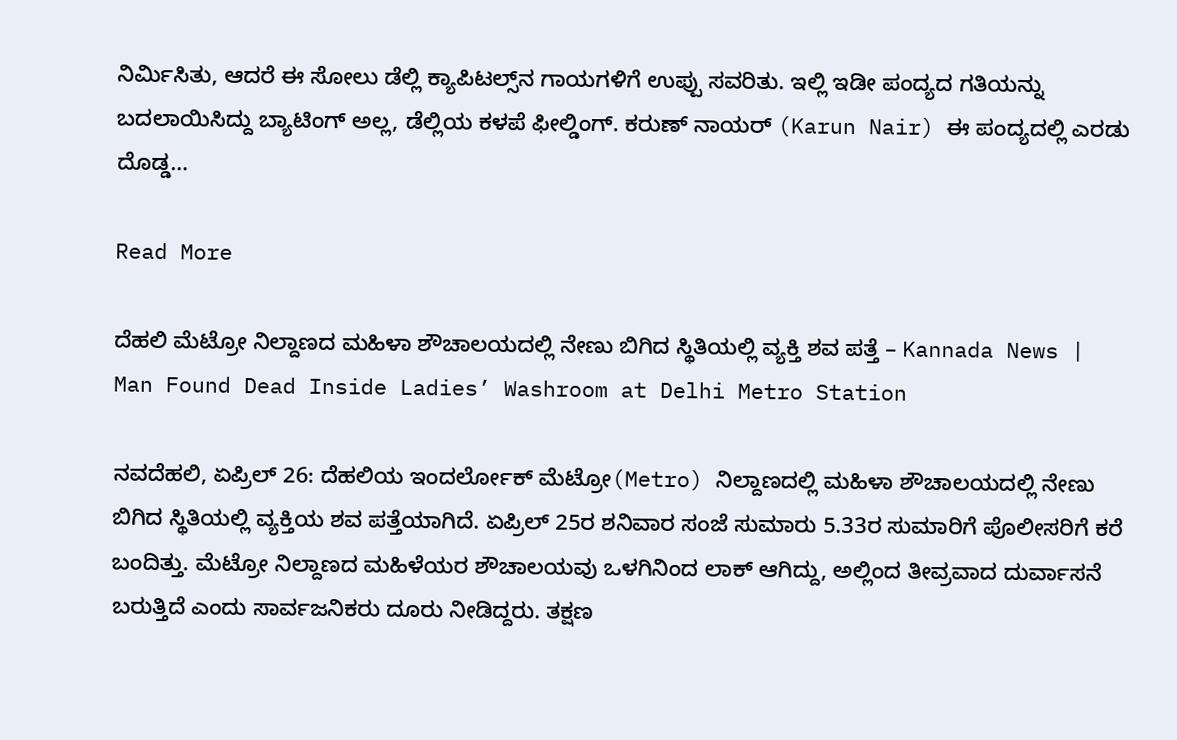ನಿರ್ಮಿಸಿತು, ಆದರೆ ಈ ಸೋಲು ಡೆಲ್ಲಿ ಕ್ಯಾಪಿಟಲ್ಸ್‌ನ ಗಾಯಗಳಿಗೆ ಉಪ್ಪು ಸವರಿತು. ಇಲ್ಲಿ ಇಡೀ ಪಂದ್ಯದ ಗತಿಯನ್ನು ಬದಲಾಯಿಸಿದ್ದು ಬ್ಯಾಟಿಂಗ್ ಅಲ್ಲ, ಡೆಲ್ಲಿಯ ಕಳಪೆ ಫೀಲ್ಡಿಂಗ್. ಕರುಣ್ ನಾಯರ್ (Karun Nair) ಈ ಪಂದ್ಯದಲ್ಲಿ ಎರಡು ದೊಡ್ಡ…

Read More

ದೆಹಲಿ ಮೆಟ್ರೋ ನಿಲ್ದಾಣದ ಮಹಿಳಾ ಶೌಚಾಲಯದಲ್ಲಿ ನೇಣು ಬಿಗಿದ ಸ್ಥಿತಿಯಲ್ಲಿ ವ್ಯಕ್ತಿ ಶವ ಪತ್ತೆ – Kannada News | Man Found Dead Inside Ladies’ Washroom at Delhi Metro Station

ನವದೆಹಲಿ, ಏಪ್ರಿಲ್ 26: ದೆಹಲಿಯ ಇಂದರ್ಲೋಕ್ ಮೆಟ್ರೋ(Metro) ನಿಲ್ದಾಣದಲ್ಲಿ ಮಹಿಳಾ ಶೌಚಾಲಯದಲ್ಲಿ ನೇಣು ಬಿಗಿದ ಸ್ಥಿತಿಯಲ್ಲಿ ವ್ಯಕ್ತಿಯ ಶವ ಪತ್ತೆಯಾಗಿದೆ. ಏಪ್ರಿಲ್ 25ರ ಶನಿವಾರ ಸಂಜೆ ಸುಮಾರು 5.33ರ ಸುಮಾರಿಗೆ ಪೊಲೀಸರಿಗೆ ಕರೆ ಬಂದಿತ್ತು. ಮೆಟ್ರೋ ನಿಲ್ದಾಣದ ಮಹಿಳೆಯರ ಶೌಚಾಲಯವು ಒಳಗಿನಿಂದ ಲಾಕ್ ಆಗಿದ್ದು, ಅಲ್ಲಿಂದ ತೀವ್ರವಾದ ದುರ್ವಾಸನೆ ಬರುತ್ತಿದೆ ಎಂದು ಸಾರ್ವಜನಿಕರು ದೂರು ನೀಡಿದ್ದರು. ತಕ್ಷಣ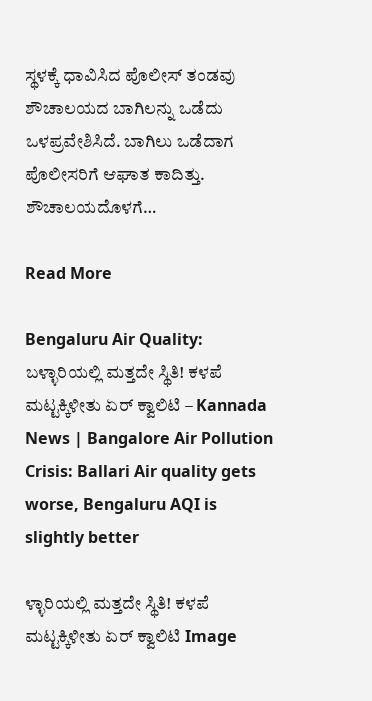ಸ್ಥಳಕ್ಕೆ ಧಾವಿಸಿದ ಪೊಲೀಸ್ ತಂಡವು ಶೌಚಾಲಯದ ಬಾಗಿಲನ್ನು ಒಡೆದು ಒಳಪ್ರವೇಶಿಸಿದೆ. ಬಾಗಿಲು ಒಡೆದಾಗ ಪೊಲೀಸರಿಗೆ ಆಘಾತ ಕಾದಿತ್ತು. ಶೌಚಾಲಯದೊಳಗೆ…

Read More

Bengaluru Air Quality: ಬಳ್ಳಾರಿಯಲ್ಲಿ ಮತ್ತದೇ ಸ್ಥಿತಿ! ಕಳಪೆ ಮಟ್ಟಕ್ಕಿಳೀತು ಏರ್ ಕ್ವಾಲಿಟಿ – Kannada News | Bangalore Air Pollution Crisis: Ballari Air quality gets worse, Bengaluru AQI is slightly better

ಳ್ಳಾರಿಯಲ್ಲಿ ಮತ್ತದೇ ಸ್ಥಿತಿ! ಕಳಪೆ ಮಟ್ಟಕ್ಕಿಳೀತು ಏರ್ ಕ್ವಾಲಿಟಿ Image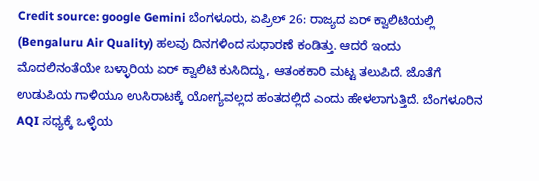Credit source: google Gemini ಬೆಂಗಳೂರು, ಏಪ್ರಿಲ್ 26: ರಾಜ್ಯದ ಏರ್ ಕ್ವಾಲಿಟಿಯಲ್ಲಿ (Bengaluru Air Quality) ಹಲವು ದಿನಗಳಿಂದ ಸುಧಾರಣೆ ಕಂಡಿತ್ತು. ಆದರೆ ಇಂದು ಮೊದಲಿನಂತೆಯೇ ಬಳ್ಳಾರಿಯ ಏರ್ ಕ್ವಾಲಿಟಿ ಕುಸಿದಿದ್ದು, ಆತಂಕಕಾರಿ ಮಟ್ಟ ತಲುಪಿದೆ. ಜೊತೆಗೆ ಉಡುಪಿಯ ಗಾಳಿಯೂ ಉಸಿರಾಟಕ್ಕೆ ಯೋಗ್ಯವಲ್ಲದ ಹಂತದಲ್ಲಿದೆ ಎಂದು ಹೇಳಲಾಗುತ್ತಿದೆ. ಬೆಂಗಳೂರಿನ AQI ಸಧ್ಯಕ್ಕೆ ಒಳ್ಳೆಯ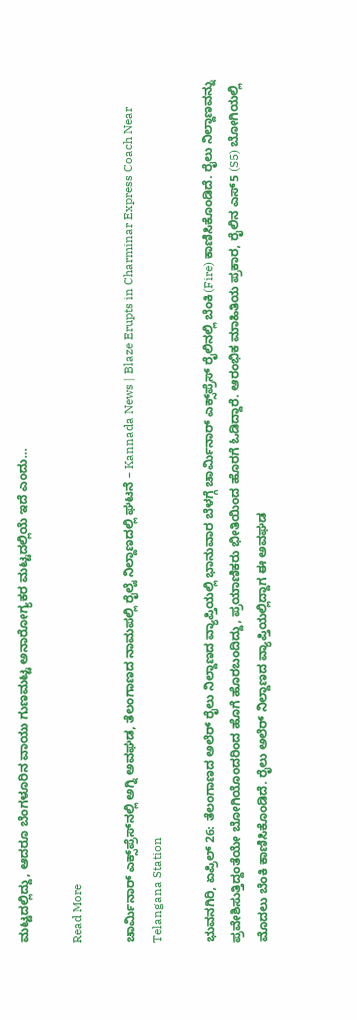ಮಟ್ಟದಲ್ಲಿದ್ದು, ಆದರೂ ಬೆಂಗಳೂರಿನ ವಾಯು ಗುಣಮಟ್ಟ ಅನಾರೋಗ್ಯಕರ ಮಟ್ಟದಲ್ಲಿಯೆ ಇದೆ ಎಂದು…

Read More

ಚಾರ್ಮಿನಾರ್ ಎಕ್ಸ್‌ಪ್ರೆಸ್‌ನಲ್ಲಿ ಅಗ್ನಿ ಅವಘಡ, ತೆಲಂಗಾಣದ ನಾಮಪಲ್ಲಿ ರೈಲ್ವೆ ನಿಲ್ದಾಣದಲ್ಲಿ ಘಟನೆ – Kannada News | Blaze Erupts in Charminar Express Coach Near Telangana Station

ಭುವನಗಿರಿ, ಏಪ್ರಿಲ್ 26: ತೆಲಂಗಾಣದ ಅಲೆರ್ ರೈಲು ನಿಲ್ದಾಣದ ವ್ಯಾಪ್ತಿಯಲ್ಲಿ ಭಾನುವಾರ ಬೆಳಗ್ಗೆ ಚಾರ್ಮಿನಾರ್ ಎಕ್ಸ್‌ಪ್ರೆಸ್ ರೈಲಿನಲ್ಲಿ ಬೆಂಕಿ(Fire) ಕಾಣಿಸಿಕೊಂಡಿದೆ. ರೈಲು ನಿಲ್ದಾಣವನ್ನು ಪ್ರವೇಶಿಸುತ್ತಿದ್ದಂತೆಯೇ ಬೋಗಿಯೊಂದರಿಂದ ಹೊಗೆ ಹೊರಬಂದಿದ್ದು, ಪ್ರಯಾಣಿಕರು ಭೀತಿಯಿಂದ ಹೊರಗೆ ಓಡಿದ್ದಾರೆ. ಆರಂಭಿಕ ಮಾಹಿತಿಯ ಪ್ರಕಾರ, ರೈಲಿನ ಎಸ್‌5 (S5) ಬೋಗಿಯಲ್ಲಿ ಮೊದಲು ಬೆಂಕಿ ಕಾಣಿಸಿಕೊಂಡಿದೆ. ರೈಲು ಅಲೆರ್ ನಿಲ್ದಾಣದ ವ್ಯಾಪ್ತಿಯಲ್ಲಿದ್ದಾಗ ಈ ಅವಘಡ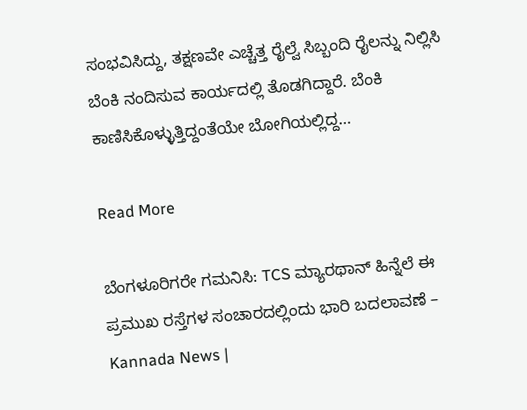ಸಂಭವಿಸಿದ್ದು, ತಕ್ಷಣವೇ ಎಚ್ಚೆತ್ತ ರೈಲ್ವೆ ಸಿಬ್ಬಂದಿ ರೈಲನ್ನು ನಿಲ್ಲಿಸಿ ಬೆಂಕಿ ನಂದಿಸುವ ಕಾರ್ಯದಲ್ಲಿ ತೊಡಗಿದ್ದಾರೆ. ಬೆಂಕಿ ಕಾಣಿಸಿಕೊಳ್ಳುತ್ತಿದ್ದಂತೆಯೇ ಬೋಗಿಯಲ್ಲಿದ್ದ…

Read More

ಬೆಂಗಳೂರಿಗರೇ ಗಮನಿಸಿ: TCS ಮ್ಯಾರಥಾನ್ ಹಿನ್ನೆಲೆ ಈ ಪ್ರಮುಖ ರಸ್ತೆಗಳ ಸಂಚಾರದಲ್ಲಿಂದು ಭಾರಿ ಬದಲಾವಣೆ – Kannada News |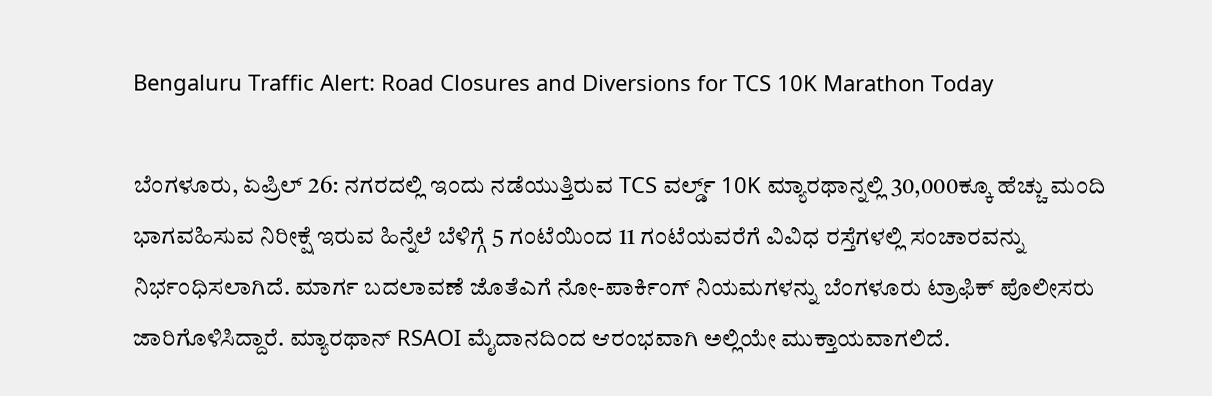Bengaluru Traffic Alert: Road Closures and Diversions for TCS 10K Marathon Today

ಬೆಂಗಳೂರು, ಏಪ್ರಿಲ್ 26: ನಗರದಲ್ಲಿ ಇಂದು ನಡೆಯುತ್ತಿರುವ TCS ವರ್ಲ್ಡ್ 10K ಮ್ಯಾರಥಾನ್ನಲ್ಲಿ 30,000ಕ್ಕೂ ಹೆಚ್ಚು ಮಂದಿ ಭಾಗವಹಿಸುವ ನಿರೀಕ್ಷೆ ಇರುವ ಹಿನ್ನೆಲೆ ಬೆಳಿಗ್ಗೆ 5 ಗಂಟೆಯಿಂದ 11 ಗಂಟೆಯವರೆಗೆ ವಿವಿಧ ರಸ್ತೆಗಳಲ್ಲಿ ಸಂಚಾರವನ್ನು ನಿರ್ಭಂಧಿಸಲಾಗಿದೆ. ಮಾರ್ಗ ಬದಲಾವಣೆ ಜೊತೆಎಗೆ ನೋ-ಪಾರ್ಕಿಂಗ್ ನಿಯಮಗಳನ್ನು ಬೆಂಗಳೂರು ಟ್ರಾಫಿಕ್ ಪೊಲೀಸರು ಜಾರಿಗೊಳಿಸಿದ್ದಾರೆ. ಮ್ಯಾರಥಾನ್ RSAOI ಮೈದಾನದಿಂದ ಆರಂಭವಾಗಿ ಅಲ್ಲಿಯೇ ಮುಕ್ತಾಯವಾಗಲಿದೆ.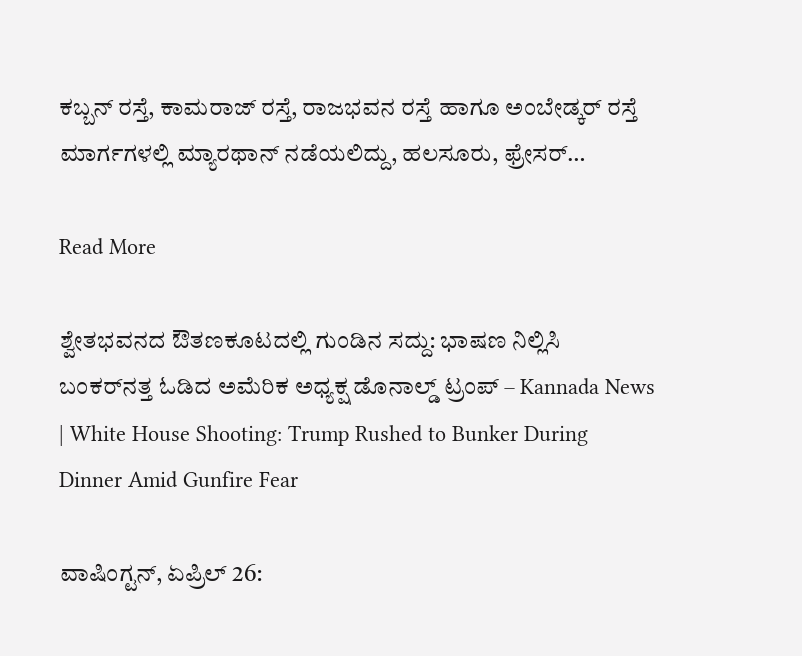ಕಬ್ಬನ್ ರಸ್ತೆ, ಕಾಮರಾಜ್ ರಸ್ತೆ, ರಾಜಭವನ ರಸ್ತೆ ಹಾಗೂ ಅಂಬೇಡ್ಕರ್ ರಸ್ತೆ ಮಾರ್ಗಗಳಲ್ಲಿ ಮ್ಯಾರಥಾನ್ ನಡೆಯಲಿದ್ದು, ಹಲಸೂರು, ಫ್ರೇಸರ್…

Read More

ಶ್ವೇತಭವನದ ಔತಣಕೂಟದಲ್ಲಿ ಗುಂಡಿನ ಸದ್ದು: ಭಾಷಣ ನಿಲ್ಲಿಸಿ ಬಂಕರ್‌ನತ್ತ ಓಡಿದ ಅಮೆರಿಕ ಅಧ್ಯಕ್ಷ ಡೊನಾಲ್ಡ್ ಟ್ರಂಪ್ – Kannada News | White House Shooting: Trump Rushed to Bunker During Dinner Amid Gunfire Fear

ವಾಷಿಂಗ್ಟನ್, ಏಪ್ರಿಲ್ 26: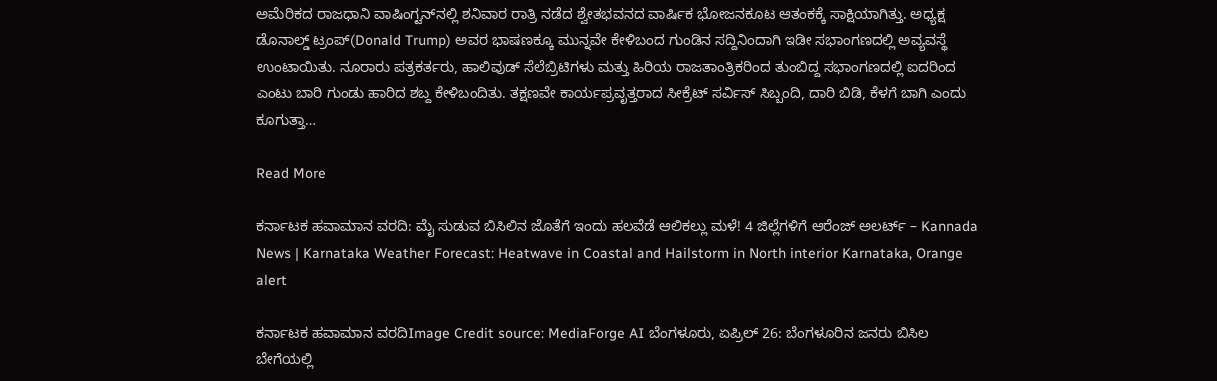ಅಮೆರಿಕದ ರಾಜಧಾನಿ ವಾಷಿಂಗ್ಟನ್‌ನಲ್ಲಿ ಶನಿವಾರ ರಾತ್ರಿ ನಡೆದ ಶ್ವೇತಭವನದ ವಾರ್ಷಿಕ ಭೋಜನಕೂಟ ಆತಂಕಕ್ಕೆ ಸಾಕ್ಷಿಯಾಗಿತ್ತು. ಅಧ್ಯಕ್ಷ ಡೊನಾಲ್ಡ್ ಟ್ರಂಪ್(Donald Trump) ಅವರ ಭಾಷಣಕ್ಕೂ ಮುನ್ನವೇ ಕೇಳಿಬಂದ ಗುಂಡಿನ ಸದ್ದಿನಿಂದಾಗಿ ಇಡೀ ಸಭಾಂಗಣದಲ್ಲಿ ಅವ್ಯವಸ್ಥೆ ಉಂಟಾಯಿತು. ನೂರಾರು ಪತ್ರಕರ್ತರು, ಹಾಲಿವುಡ್ ಸೆಲೆಬ್ರಿಟಿಗಳು ಮತ್ತು ಹಿರಿಯ ರಾಜತಾಂತ್ರಿಕರಿಂದ ತುಂಬಿದ್ದ ಸಭಾಂಗಣದಲ್ಲಿ ಐದರಿಂದ ಎಂಟು ಬಾರಿ ಗುಂಡು ಹಾರಿದ ಶಬ್ದ ಕೇಳಿಬಂದಿತು. ತಕ್ಷಣವೇ ಕಾರ್ಯಪ್ರವೃತ್ತರಾದ ಸೀಕ್ರೆಟ್ ಸರ್ವಿಸ್ ಸಿಬ್ಬಂದಿ, ದಾರಿ ಬಿಡಿ, ಕೆಳಗೆ ಬಾಗಿ ಎಂದು ಕೂಗುತ್ತಾ…

Read More

ಕರ್ನಾಟಕ ಹವಾಮಾನ ವರದಿ: ಮೈ ಸುಡುವ ಬಿಸಿಲಿನ ಜೊತೆಗೆ ಇಂದು ಹಲವೆಡೆ ಆಲಿಕಲ್ಲು ಮಳೆ! 4 ಜಿಲ್ಲೆಗಳಿಗೆ ಆರೆಂಜ್ ಅಲರ್ಟ್ – Kannada News | Karnataka Weather Forecast: Heatwave in Coastal and Hailstorm in North interior Karnataka, Orange alert

ಕರ್ನಾಟಕ ಹವಾಮಾನ ವರದಿImage Credit source: MediaForge AI ಬೆಂಗಳೂರು, ಏಪ್ರಿಲ್ 26: ಬೆಂಗಳೂರಿನ ಜನರು ಬಿಸಿಲ ಬೇಗೆಯಲ್ಲಿ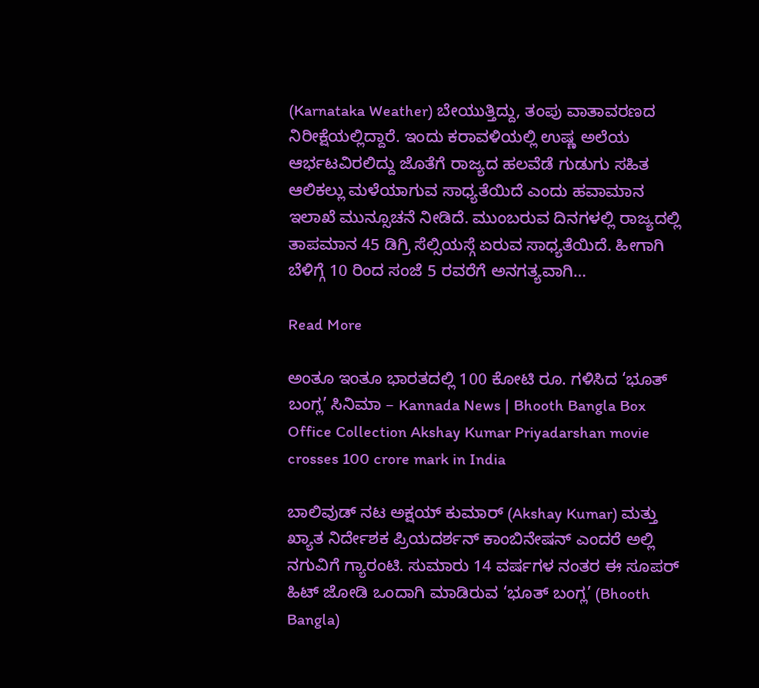(Karnataka Weather) ಬೇಯುತ್ತಿದ್ದು, ತಂಪು ವಾತಾವರಣದ ನಿರೀಕ್ಷೆಯಲ್ಲಿದ್ದಾರೆ. ಇಂದು ಕರಾವಳಿಯಲ್ಲಿ ಉಷ್ಣ ಅಲೆಯ ಆರ್ಭಟವಿರಲಿದ್ದು ಜೊತೆಗೆ ರಾಜ್ಯದ ಹಲವೆಡೆ ಗುಡುಗು ಸಹಿತ ಆಲಿಕಲ್ಲು ಮಳೆಯಾಗುವ ಸಾಧ್ಯತೆಯಿದೆ ಎಂದು ಹವಾಮಾನ ಇಲಾಖೆ ಮುನ್ಸೂಚನೆ ನೀಡಿದೆ. ಮುಂಬರುವ ದಿನಗಳಲ್ಲಿ ರಾಜ್ಯದಲ್ಲಿ ತಾಪಮಾನ 45 ಡಿಗ್ರಿ ಸೆಲ್ಸಿಯಸ್ಗೆ ಏರುವ ಸಾಧ್ಯತೆಯಿದೆ. ಹೀಗಾಗಿ ಬೆಳಿಗ್ಗೆ 10 ರಿಂದ ಸಂಜೆ 5 ರವರೆಗೆ ಅನಗತ್ಯವಾಗಿ…

Read More

ಅಂತೂ ಇಂತೂ ಭಾರತದಲ್ಲಿ 100 ಕೋಟಿ ರೂ. ಗಳಿಸಿದ ‘ಭೂತ್ ಬಂಗ್ಲ’ ಸಿನಿಮಾ – Kannada News | Bhooth Bangla Box Office Collection Akshay Kumar Priyadarshan movie crosses 100 crore mark in India

ಬಾಲಿವುಡ್ ನಟ ಅಕ್ಷಯ್ ಕುಮಾರ್ (Akshay Kumar) ಮತ್ತು ಖ್ಯಾತ ನಿರ್ದೇಶಕ ಪ್ರಿಯದರ್ಶನ್ ಕಾಂಬಿನೇಷನ್ ಎಂದರೆ ಅಲ್ಲಿ ನಗುವಿಗೆ ಗ್ಯಾರಂಟಿ. ಸುಮಾರು 14 ವರ್ಷಗಳ ನಂತರ ಈ ಸೂಪರ್ ಹಿಟ್ ಜೋಡಿ ಒಂದಾಗಿ ಮಾಡಿರುವ ‘ಭೂತ್ ಬಂಗ್ಲ’ (Bhooth Bangla)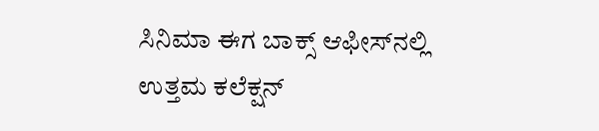ಸಿನಿಮಾ ಈಗ ಬಾಕ್ಸ್ ಆಫೀಸ್‌ನಲ್ಲಿ ಉತ್ತಮ ಕಲೆಕ್ಷನ್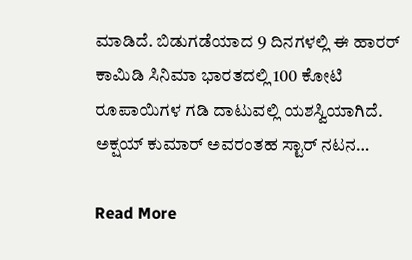ಮಾಡಿದೆ. ಬಿಡುಗಡೆಯಾದ 9 ದಿನಗಳಲ್ಲಿ ಈ ಹಾರರ್ ಕಾಮಿಡಿ ಸಿನಿಮಾ ಭಾರತದಲ್ಲಿ 100 ಕೋಟಿ ರೂಪಾಯಿಗಳ ಗಡಿ ದಾಟುವಲ್ಲಿ ಯಶಸ್ವಿಯಾಗಿದೆ. ಅಕ್ಷಯ್ ಕುಮಾರ್ ಅವರಂತಹ ಸ್ಟಾರ್ ನಟನ…

Read More